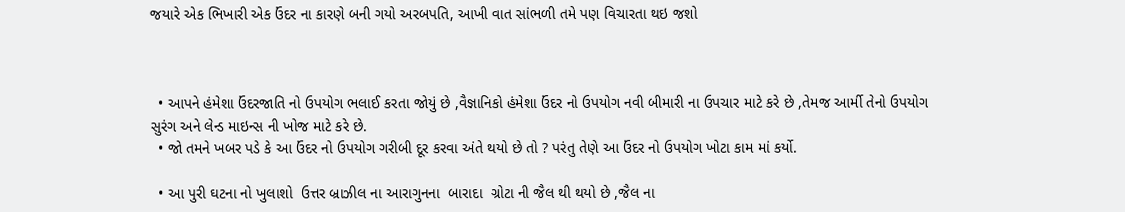જયારે એક ભિખારી એક ઉંદર ના કારણે બની ગયો અરબપતિ, આખી વાત સાંભળી તમે પણ વિચારતા થઇ જશો



  • આપને હંમેશા ઉંદરજાતિ નો ઉપયોગ ભલાઈ કરતા જોયું છે ,વૈજ્ઞાનિકો હંમેશા ઉંદર નો ઉપયોગ નવી બીમારી ના ઉપચાર માટે કરે છે ,તેમજ આર્મી તેનો ઉપયોગ સુરંગ અને લેન્ડ માઇન્સ ની ખોજ માટે કરે છે.
  • જો તમને ખબર પડે કે આ ઉંદર નો ઉપયોગ ગરીબી દૂર કરવા અંતે થયો છે તો ? પરંતુ તેણે આ ઉંદર નો ઉપયોગ ખોટા કામ માં કર્યો.

  • આ પુરી ઘટના નો ખુલાશો  ઉત્તર બ્રાઝીલ ના આરાગુનના  બારાદા  ગ્રોટા ની જૈલ થી થયો છે ,જૈલ ના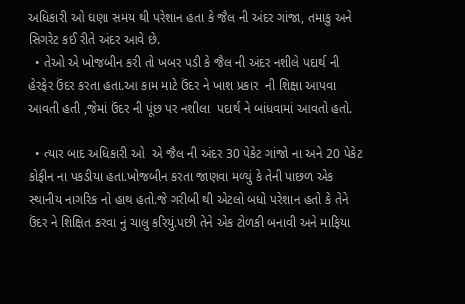અધિકારી ઓ ઘણા સમય થી પરેશાન હતા કે જૈલ ની અંદર ગાંજા, તમાકુ અને સિગરેટ કઈ રીતે અંદર આવે છે.
  • તેઓ એ ખોજબીન કરી તો ખબર પડી કે જૈલ ની અંદર નશીલે પદાર્થ ની હેરફેર ઉંદર કરતા હતા.આ કામ માટે ઉંદર ને ખાશ પ્રકાર  ની શિક્ષા આપવા આવતી હતી ,જેમાં ઉંદર ની પૂંછ પર નશીલા  પદાર્થ ને બાંધવામાં આવતો હતો.

  • ત્યાર બાદ અધિકારી ઓ  એ જૈલ ની અંદર 30 પેકેટ ગાંજો ના અને 20 પેકેટ કોફીન ના પકડીયા હતા.ખોજબીન કરતા જાણવા મળ્યું કે તેની પાછળ એક સ્થાનીય નાગરિક નો હાથ હતો.જે ગરીબી થી એટલો બધો પરેશાન હતો કે તેને ઉંદર ને શિક્ષિત કરવા નું ચાલુ કરિયું.પછી તેને એક ટોળકી બનાવી અને માફિયા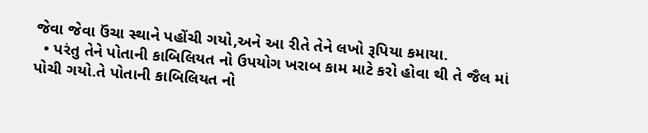જેવા જેવા ઉંચા સ્થાને પહોંચી ગયો,અને આ રીતે તેને લખો રૂપિયા કમાયા.
  • પરંતુ તેને પોતાની કાબિલિયત નો ઉપયોગ ખરાબ કામ માટે કરો હોવા થી તે જૈલ માં પોચી ગયો.તે પોતાની કાબિલિયત નો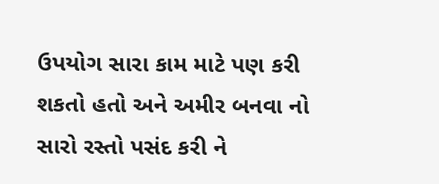ઉપયોગ સારા કામ માટે પણ કરી શકતો હતો અને અમીર બનવા નો સારો રસ્તો પસંદ કરી ને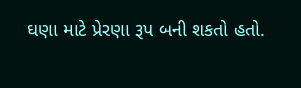ઘણા માટે પ્રેરણા રૂપ બની શકતો હતો.